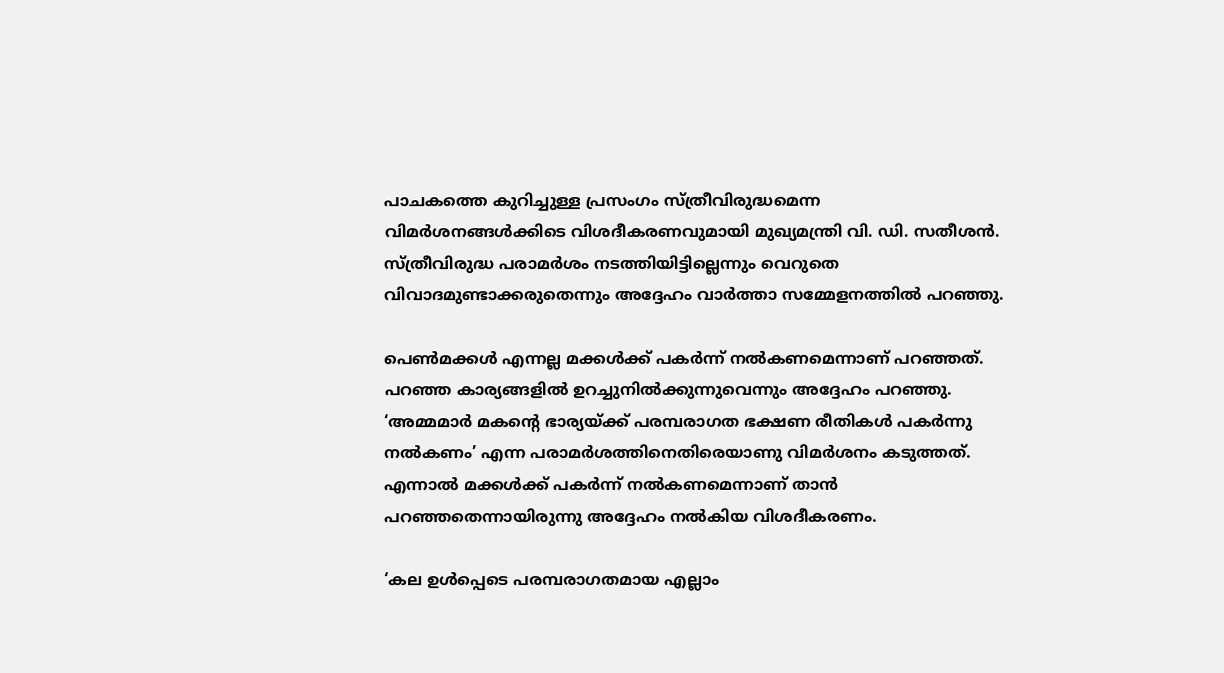പാചകത്തെ കുറിച്ചുള്ള പ്രസംഗം സ്ത്രീവിരുദ്ധമെന്ന വിമര്‍ശനങ്ങള്‍ക്കിടെ വിശദീകരണവുമായി മുഖ്യമന്ത്രി വി. ഡി. സതീശന്‍. സ്ത്രീവിരുദ്ധ പരാമര്‍ശം നടത്തിയിട്ടില്ലെന്നും വെറുതെ വിവാദമുണ്ടാക്കരുതെന്നും അദ്ദേഹം വാര്‍ത്താ സമ്മേളനത്തില്‍ പറഞ്ഞു.

പെണ്‍മക്കള്‍ എന്നല്ല മക്കള്‍ക്ക് പകര്‍ന്ന് നല്‍കണമെന്നാണ് പറഞ്ഞത്. പറഞ്ഞ കാര്യങ്ങളില്‍ ഉറച്ചുനില്‍ക്കുന്നുവെന്നും അദ്ദേഹം പറഞ്ഞു. ‘അമ്മമാര്‍ മകന്റെ ഭാര്യയ്ക്ക് പരമ്പരാഗത ഭക്ഷണ രീതികള്‍ പകര്‍ന്നു നല്‍കണം’ എന്ന പരാമര്‍ശത്തിനെതിരെയാണു വിമര്‍ശനം കടുത്തത്. എന്നാല്‍ മക്കള്‍ക്ക് പകര്‍ന്ന് നല്‍കണമെന്നാണ് താന്‍ പറഞ്ഞതെന്നായിരുന്നു അദ്ദേഹം നല്‍കിയ വിശദീകരണം.

‘കല ഉള്‍പ്പെടെ പരമ്പരാഗതമായ എല്ലാം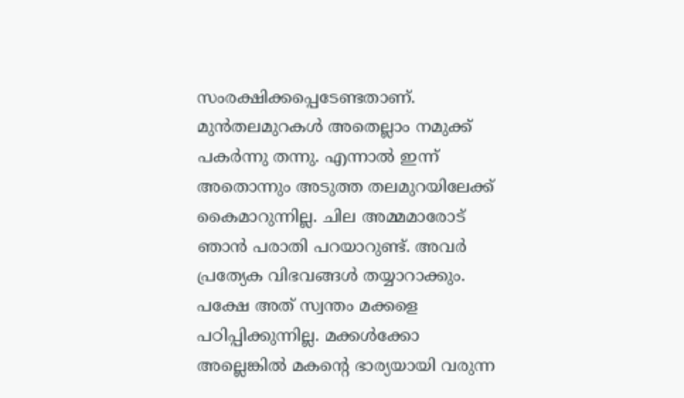സംരക്ഷിക്കപ്പെടേണ്ടതാണ്. മുന്‍തലമുറകള്‍ അതെല്ലാം നമുക്ക് പകര്‍ന്നു തന്നു. എന്നാല്‍ ഇന്ന് അതൊന്നും അടുത്ത തലമുറയിലേക്ക് കൈമാറുന്നില്ല. ചില അമ്മമാരോട് ഞാന്‍ പരാതി പറയാറുണ്ട്. അവര്‍ പ്രത്യേക വിഭവങ്ങള്‍ തയ്യാറാക്കും. പക്ഷേ അത് സ്വന്തം മക്കളെ പഠിപ്പിക്കുന്നില്ല. മക്കള്‍ക്കോ അല്ലെങ്കില്‍ മകന്റെ ഭാര്യയായി വരുന്ന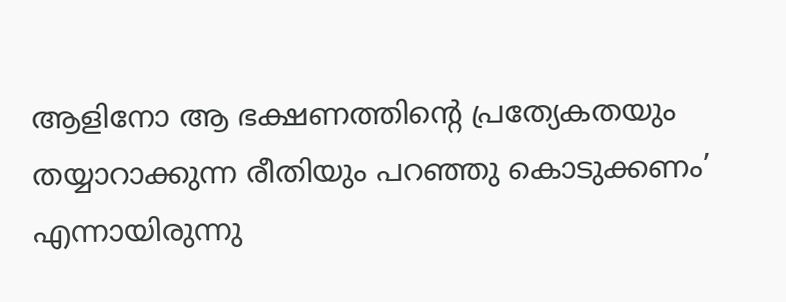ആളിനോ ആ ഭക്ഷണത്തിന്റെ പ്രത്യേകതയും തയ്യാറാക്കുന്ന രീതിയും പറഞ്ഞു കൊടുക്കണം’ എന്നായിരുന്നു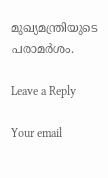മുഖ്യമന്ത്രിയുടെ പരാമര്‍ശം.

Leave a Reply

Your email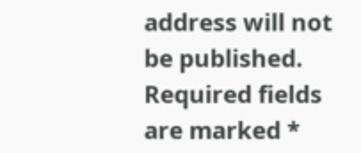address will not be published. Required fields are marked *